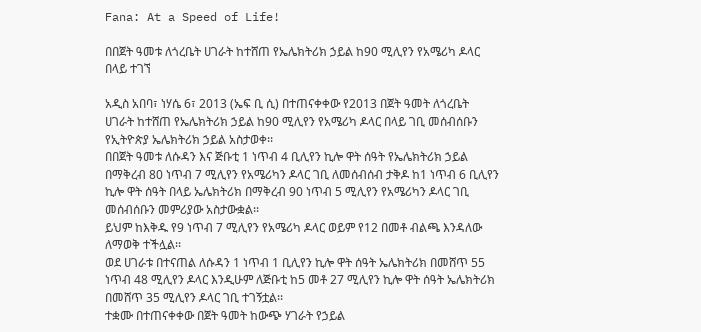Fana: At a Speed of Life!

በበጀት ዓመቱ ለጎረቤት ሀገራት ከተሸጠ የኤሌክትሪክ ኃይል ከ90 ሚሊየን የአሜሪካ ዶላር በላይ ተገኘ

አዲስ አበባ፣ ነሃሴ 6፣ 2013 (ኤፍ ቢ ሲ) በተጠናቀቀው የ2013 በጀት ዓመት ለጎረቤት ሀገራት ከተሸጠ የኤሌክትሪክ ኃይል ከ90 ሚሊየን የአሜሪካ ዶላር በላይ ገቢ መሰብሰቡን የኢትዮጵያ ኤሌክትሪክ ኃይል አስታወቀ፡፡
በበጀት ዓመቱ ለሱዳን እና ጅቡቲ 1 ነጥብ 4 ቢሊየን ኪሎ ዋት ሰዓት የኤሌክትሪክ ኃይል በማቅረብ 80 ነጥብ 7 ሚሊየን የአሜሪካን ዶላር ገቢ ለመሰብሰብ ታቅዶ ከ1 ነጥብ 6 ቢሊየን ኪሎ ዋት ሰዓት በላይ ኤሌክትሪክ በማቅረብ 90 ነጥብ 5 ሚሊየን የአሜሪካን ዶላር ገቢ መሰብሰቡን መምሪያው አስታውቋል፡፡
ይህም ከእቅዱ የ9 ነጥብ 7 ሚሊየን የአሜሪካ ዶላር ወይም የ12 በመቶ ብልጫ እንዳለው ለማወቅ ተችሏል፡፡
ወደ ሀገራቱ በተናጠል ለሱዳን 1 ነጥብ 1 ቢሊየን ኪሎ ዋት ሰዓት ኤሌክትሪክ በመሸጥ 55 ነጥብ 48 ሚሊየን ዶላር እንዲሁም ለጅቡቲ ከ5 መቶ 27 ሚሊየን ኪሎ ዋት ሰዓት ኤሌክትሪክ በመሸጥ 35 ሚሊየን ዶላር ገቢ ተገኝቷል፡፡
ተቋሙ በተጠናቀቀው በጀት ዓመት ከውጭ ሃገራት የኃይል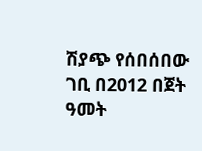ሽያጭ የሰበሰበው ገቢ በ2012 በጀት ዓመት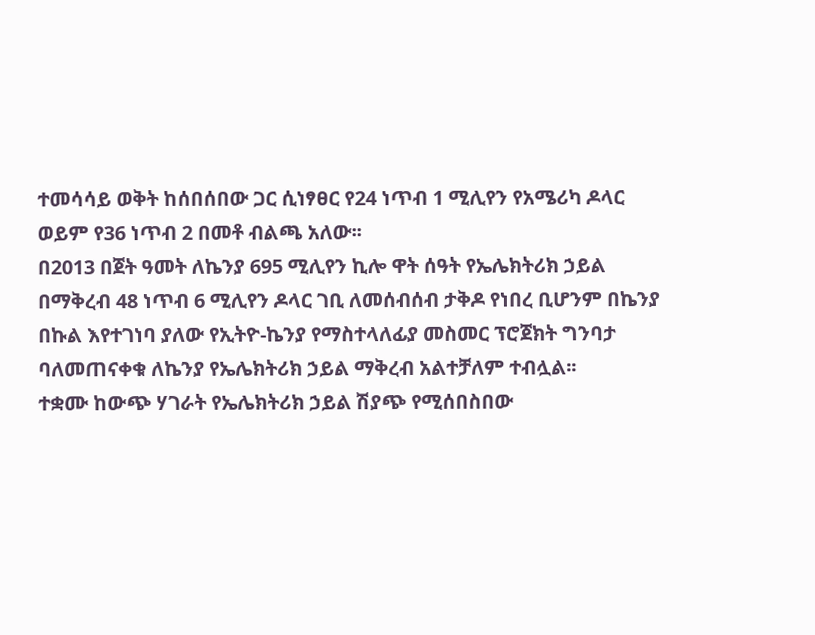ተመሳሳይ ወቅት ከሰበሰበው ጋር ሲነፃፀር የ24 ነጥብ 1 ሚሊየን የአሜሪካ ዶላር ወይም የ36 ነጥብ 2 በመቶ ብልጫ አለው፡፡
በ2013 በጀት ዓመት ለኬንያ 695 ሚሊየን ኪሎ ዋት ሰዓት የኤሌክትሪክ ኃይል በማቅረብ 48 ነጥብ 6 ሚሊየን ዶላር ገቢ ለመሰብሰብ ታቅዶ የነበረ ቢሆንም በኬንያ በኩል እየተገነባ ያለው የኢትዮ-ኬንያ የማስተላለፊያ መስመር ፕሮጀክት ግንባታ ባለመጠናቀቁ ለኬንያ የኤሌክትሪክ ኃይል ማቅረብ አልተቻለም ተብሏል፡፡
ተቋሙ ከውጭ ሃገራት የኤሌክትሪክ ኃይል ሽያጭ የሚሰበስበው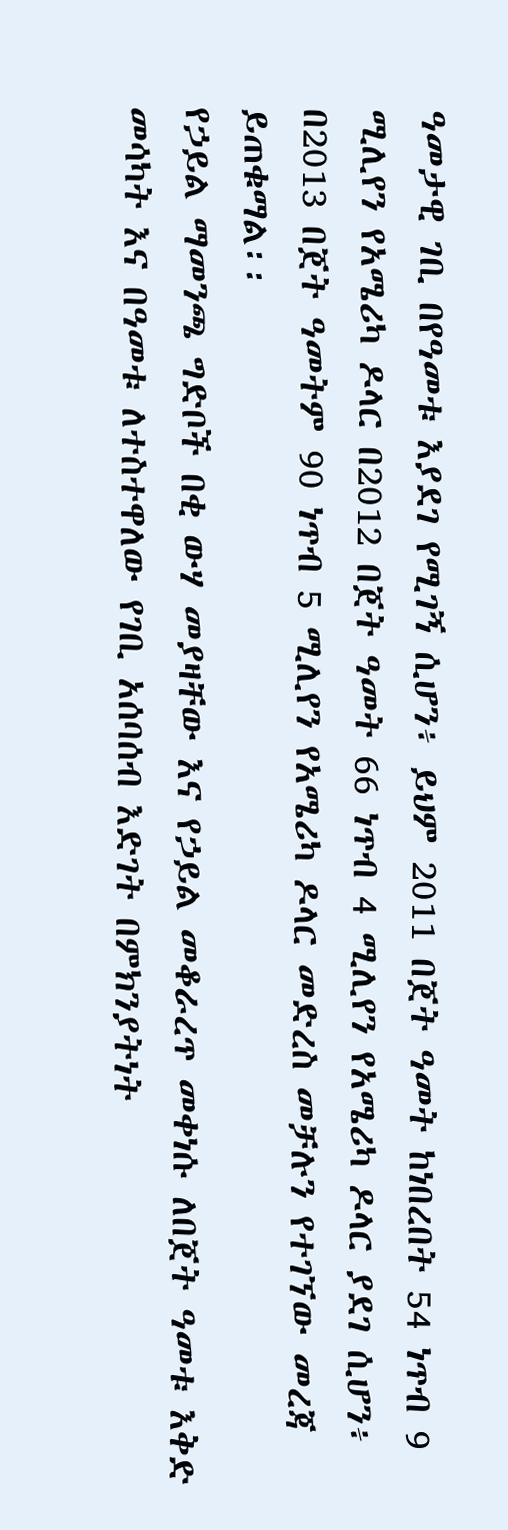ዓመታዊ ገቢ በየዓመቱ እያደገ የሚገኝ ሲሆን፥ ይህም 2011 በጀት ዓመት ከነበረበት 54 ነጥብ 9 ሚሊየን የአሜሪካ ዶላር በ2012 በጀት ዓመት 66 ነጥብ 4 ሚሊየን የአሜሪካ ዶላር ያደገ ሲሆን፥ በ2013 በጀት ዓመትም 90 ነጥብ 5 ሚሊየን የአሜሪካ ዶላር መድረስ መቻሉን የተገኘው መረጃ ይጠቁማል፡፡
የኃይል ማመንጫ ግድቦች በቂ ውሃ መያዛቸው እና የኃይል መቆራረጥ መቀነሱ ለበጀት ዓመቱ እቅድ መሳካት እና በዓመቱ ለተስተዋለው የገቢ አሰባሰብ እድገት በምክንያትነት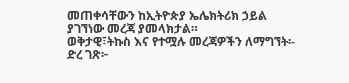መጠቀሳቸውን ከኢትዮጵያ ኤሌክትሪክ ኃይል ያገኘነው መረጃ ያመላክታል።
ወቅታዊ፣ትኩስ እና የተሟሉ መረጃዎችን ለማግኘት፡-
ድረ ገጽ፦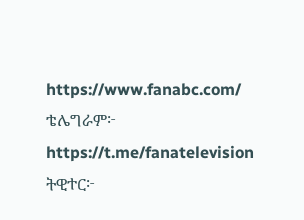https://www.fanabc.com/
ቴሌግራም፦ https://t.me/fanatelevision
ትዊተር፦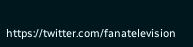https://twitter.com/fanatelevision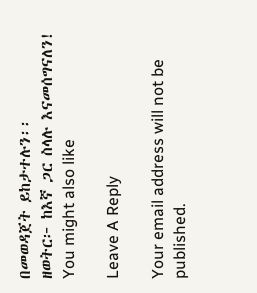በመወዳጀት ይከታተሉን፡፡
ዘወትር፦ ከእኛ ጋር ስላሉ እናመሰግናለን!
You might also like

Leave A Reply

Your email address will not be published.